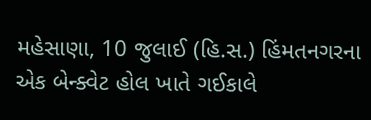મહેસાણા, 10 જુલાઈ (હિ.સ.) હિંમતનગરના એક બેન્ક્વેટ હોલ ખાતે ગઈકાલે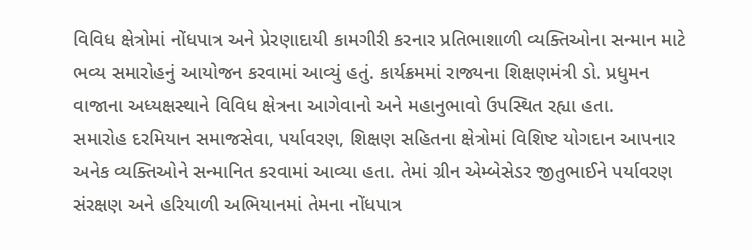વિવિધ ક્ષેત્રોમાં નોંધપાત્ર અને પ્રેરણાદાયી કામગીરી કરનાર પ્રતિભાશાળી વ્યક્તિઓના સન્માન માટે ભવ્ય સમારોહનું આયોજન કરવામાં આવ્યું હતું. કાર્યક્રમમાં રાજ્યના શિક્ષણમંત્રી ડો. પ્રધુમન વાજાના અધ્યક્ષસ્થાને વિવિધ ક્ષેત્રના આગેવાનો અને મહાનુભાવો ઉપસ્થિત રહ્યા હતા.
સમારોહ દરમિયાન સમાજસેવા, પર્યાવરણ, શિક્ષણ સહિતના ક્ષેત્રોમાં વિશિષ્ટ યોગદાન આપનાર અનેક વ્યક્તિઓને સન્માનિત કરવામાં આવ્યા હતા. તેમાં ગ્રીન એમ્બેસેડર જીતુભાઈને પર્યાવરણ સંરક્ષણ અને હરિયાળી અભિયાનમાં તેમના નોંધપાત્ર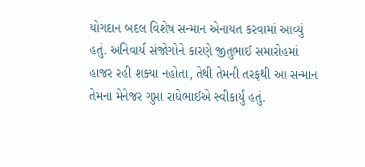યોગદાન બદલ વિશેષ સન્માન એનાયત કરવામાં આવ્યું હતું. અનિવાર્ય સંજોગોને કારણે જીતુભાઈ સમારોહમાં હાજર રહી શક્યા નહોતા, તેથી તેમની તરફથી આ સન્માન તેમના મેનેજર ગુપ્તા રાધેભાઈએ સ્વીકાર્યું હતું.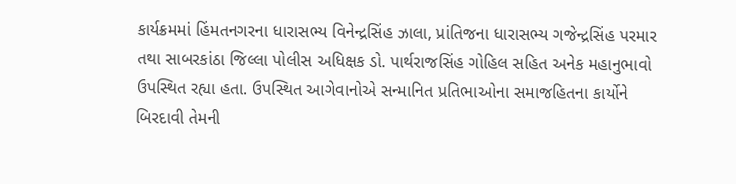કાર્યક્રમમાં હિંમતનગરના ધારાસભ્ય વિનેન્દ્રસિંહ ઝાલા, પ્રાંતિજના ધારાસભ્ય ગજેન્દ્રસિંહ પરમાર તથા સાબરકાંઠા જિલ્લા પોલીસ અધિક્ષક ડો. પાર્થરાજસિંહ ગોહિલ સહિત અનેક મહાનુભાવો ઉપસ્થિત રહ્યા હતા. ઉપસ્થિત આગેવાનોએ સન્માનિત પ્રતિભાઓના સમાજહિતના કાર્યોને બિરદાવી તેમની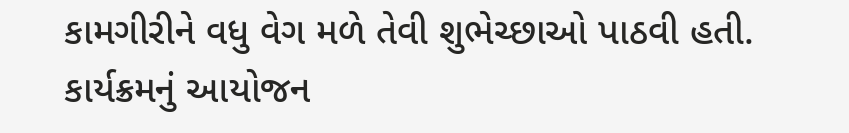કામગીરીને વધુ વેગ મળે તેવી શુભેચ્છાઓ પાઠવી હતી. કાર્યક્રમનું આયોજન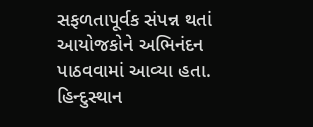સફળતાપૂર્વક સંપન્ન થતાં આયોજકોને અભિનંદન પાઠવવામાં આવ્યા હતા.
હિન્દુસ્થાન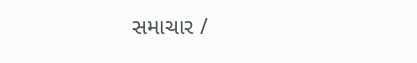સમાચાર /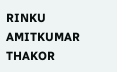RINKU AMITKUMAR THAKOR